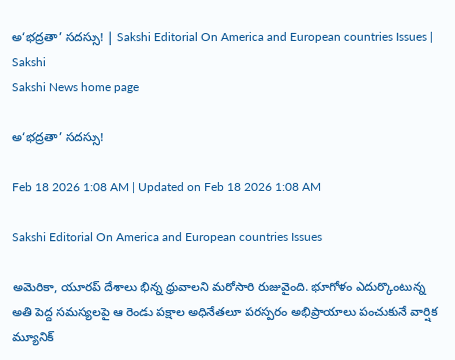అ‘భద్రతా’ సదస్సు! | Sakshi Editorial On America and European countries Issues | Sakshi
Sakshi News home page

అ‘భద్రతా’ సదస్సు!

Feb 18 2026 1:08 AM | Updated on Feb 18 2026 1:08 AM

Sakshi Editorial On America and European countries Issues

అమెరికా, యూరప్‌ దేశాలు భిన్న ధ్రువాలని మరోసారి రుజువైంది. భూగోళం ఎదుర్కొంటున్న అతి పెద్ద సమస్యలపై ఆ రెండు పక్షాల అధినేతలూ పరస్పరం అభిప్రాయాలు పంచుకునే వార్షిక మ్యూనిక్‌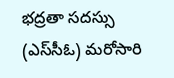భద్రతా సదస్సు (ఎస్‌సీఓ) మరోసారి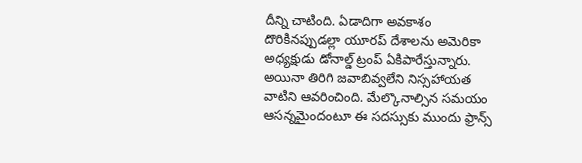దీన్ని చాటింది. ఏడాదిగా అవకాశం దొరికినప్పుడల్లా యూరప్‌ దేశాలను అమెరికా అధ్యక్షుడు డోనాల్డ్‌ ట్రంప్‌ ఏకిపారేస్తున్నారు. అయినా తిరిగి జవాబివ్వలేని నిస్సహాయత వాటిని ఆవరించింది. మేల్కొనాల్సిన సమయం ఆసన్నమైందంటూ ఈ సదస్సుకు ముందు ఫ్రాన్స్‌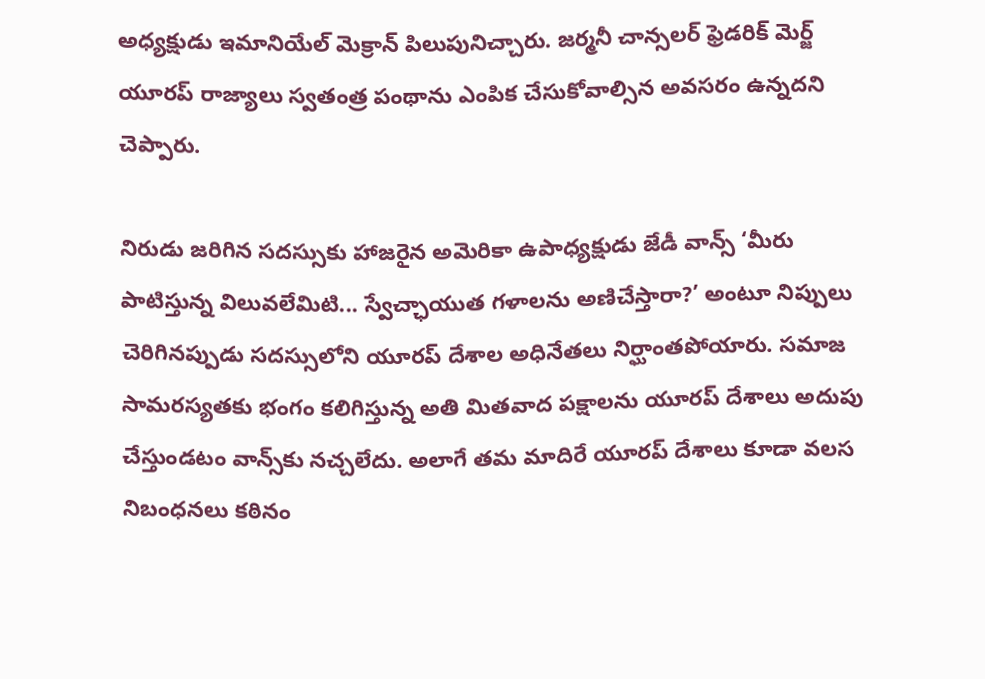అధ్యక్షుడు ఇమానియేల్‌ మెక్రాన్‌ పిలుపునిచ్చారు. జర్మనీ చాన్సలర్‌ ఫ్రెడరిక్‌ మెర్జ్‌ యూరప్‌ రాజ్యాలు స్వతంత్ర పంథాను ఎంపిక చేసుకోవాల్సిన అవసరం ఉన్నదని చెప్పారు.

నిరుడు జరిగిన సదస్సుకు హాజరైన అమెరికా ఉపాధ్యక్షుడు జేడీ వాన్స్‌ ‘మీరు పాటిస్తున్న విలువలేమిటి... స్వేచ్ఛాయుత గళాలను అణిచేస్తారా?’ అంటూ నిప్పులు చెరిగినప్పుడు సదస్సులోని యూరప్‌ దేశాల అధినేతలు నిర్ఘాంతపోయారు. సమాజ సామరస్యతకు భంగం కలిగిస్తున్న అతి మితవాద పక్షాలను యూరప్‌ దేశాలు అదుపు చేస్తుండటం వాన్స్‌కు నచ్చలేదు. అలాగే తమ మాదిరే యూరప్‌ దేశాలు కూడా వలస నిబంధనలు కఠినం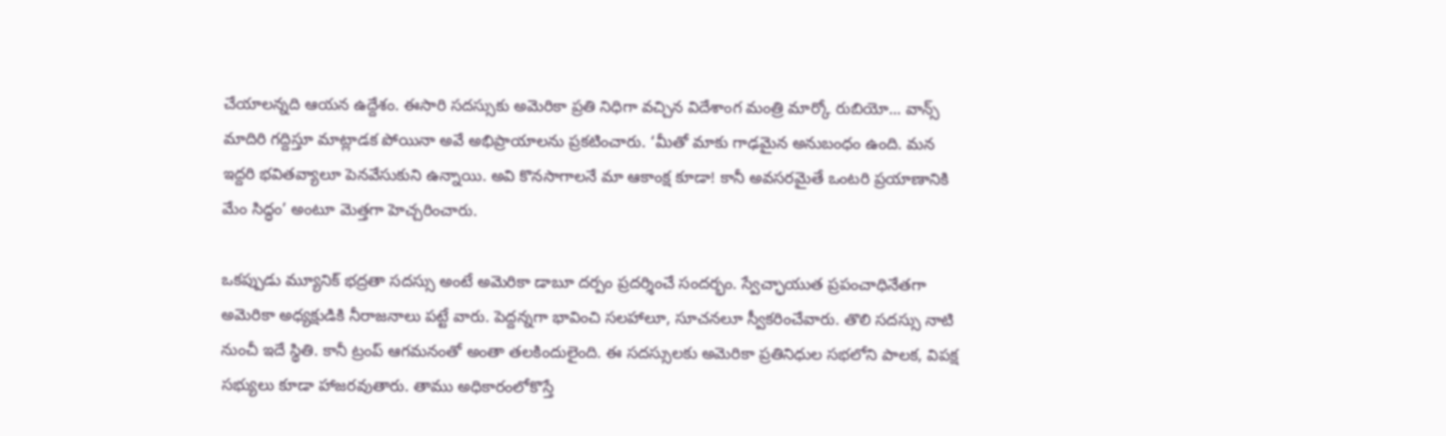చేయాలన్నది ఆయన ఉద్దేశం. ఈసారి సదస్సుకు అమెరికా ప్రతి నిధిగా వచ్చిన విదేశాంగ మంత్రి మార్కో రుబియో... వాన్స్‌ మాదిరి గద్దిస్తూ మాట్లాడక పోయినా అవే అభిప్రాయాలను ప్రకటించారు. ‘మీతో మాకు గాఢమైన అనుబంధం ఉంది. మన ఇద్దరి భవితవ్యాలూ పెనవేసుకుని ఉన్నాయి. అవి కొనసాగాలనే మా ఆకాంక్ష కూడా! కానీ అవసరమైతే ఒంటరి ప్రయాణానికి మేం సిద్ధం’ అంటూ మెత్తగా హెచ్చరించారు.

ఒకప్పుడు మ్యూనిక్‌ భద్రతా సదస్సు అంటే అమెరికా డాబూ దర్పం ప్రదర్శించే సందర్భం. స్వేచ్ఛాయుత ప్రపంచాధినేతగా అమెరికా అధ్యక్షుడికి నీరాజనాలు పట్టే వారు. పెద్దన్నగా భావించి సలహాలూ, సూచనలూ స్వీకరించేవారు. తొలి సదస్సు నాటి నుంచీ ఇదే స్థితి. కానీ ట్రంప్‌ ఆగమనంతో అంతా తలకిందులైంది. ఈ సదస్సులకు అమెరికా ప్రతినిధుల సభలోని పాలక, విపక్ష సభ్యులు కూడా హాజరవుతారు. తాము అధికారంలోకొస్తే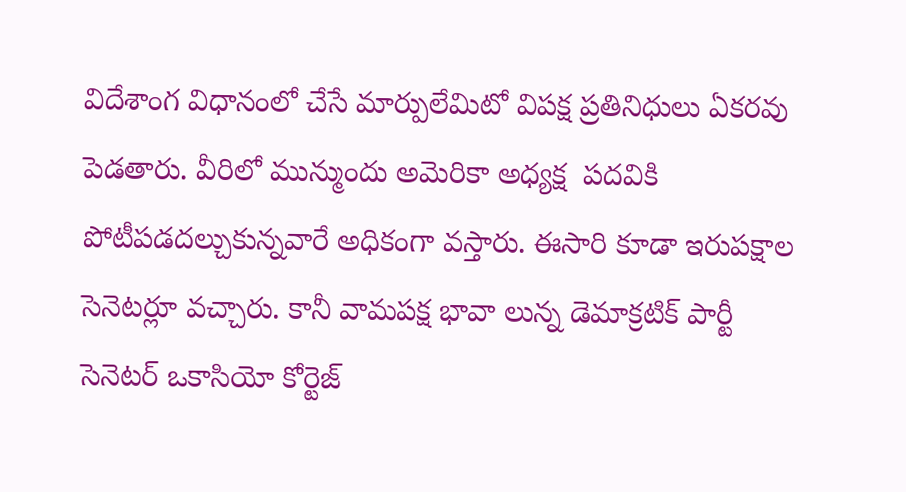విదేశాంగ విధానంలో చేసే మార్పులేమిటో విపక్ష ప్రతినిధులు ఏకరవు పెడతారు. వీరిలో మున్ముందు అమెరికా అధ్యక్ష  పదవికి పోటీపడదల్చుకున్నవారే అధికంగా వస్తారు. ఈసారి కూడా ఇరుపక్షాల సెనెటర్లూ వచ్చారు. కానీ వామపక్ష భావా లున్న డెమాక్రటిక్‌ పార్టీ సెనెటర్‌ ఒకాసియో కోర్టెజ్‌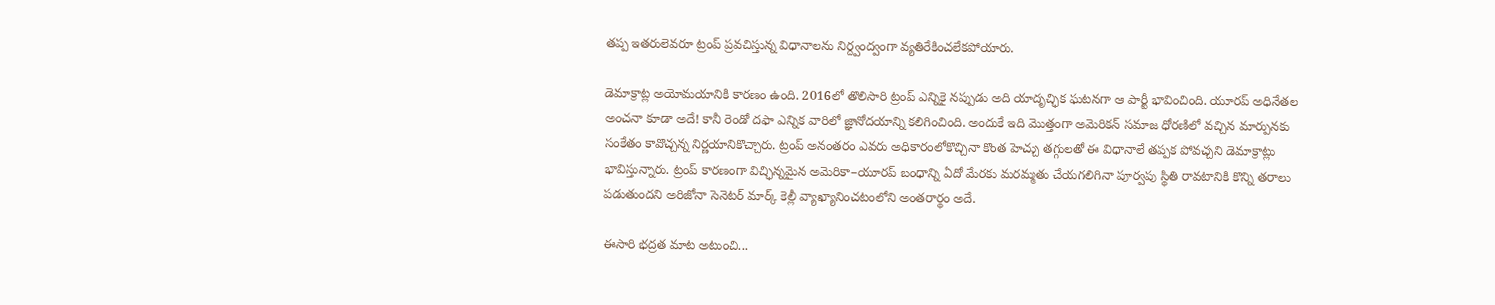తప్ప ఇతరులెవరూ ట్రంప్‌ ప్రవచిస్తున్న విధానాలను నిర్ద్వంద్వంగా వ్యతిరేకించలేకపోయారు.

డెమాక్రాట్ల అయోమయానికి కారణం ఉంది. 2016లో తొలిసారి ట్రంప్‌ ఎన్నికై నప్పుడు అది యాదృచ్ఛిక ఘటనగా ఆ పార్టీ భావించింది. యూరప్‌ అధినేతల అంచనా కూడా అదే! కానీ రెండో దఫా ఎన్నిక వారిలో జ్ఞానోదయాన్ని కలిగించింది. అందుకే ఇది మొత్తంగా అమెరికన్‌ సమాజ ధోరణిలో వచ్చిన మార్పునకు సంకేతం కావొచ్చన్న నిర్ణయానికొచ్చారు. ట్రంప్‌ అనంతరం ఎవరు అధికారంలోకొచ్చినా కొంత హెచ్చు తగ్గులతో ఈ విధానాలే తప్పక పోవచ్చని డెమాక్రాట్లు భావిస్తున్నారు. ట్రంప్‌ కారణంగా విచ్ఛిన్నమైన అమెరికా–యూరప్‌ బంధాన్ని ఏదో మేరకు మరమ్మతు చేయగలిగినా పూర్వపు స్థితి రావటానికి కొన్ని తరాలు పడుతుందని అరిజోనా సెనెటర్‌ మార్క్‌ కెల్లీ వ్యాఖ్యానించటంలోని అంతరార్థం అదే.

ఈసారి భద్రత మాట అటుంచి...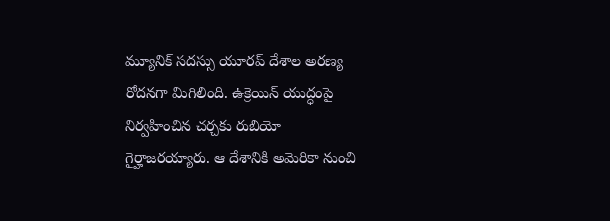మ్యూనిక్‌ సదస్సు యూరప్‌ దేశాల అరణ్య రోదనగా మిగిలింది. ఉక్రెయిన్‌ యుద్ధంపై నిర్వహించిన చర్చకు రుబియో గైర్హాజరయ్యారు. ఆ దేశానికి అమెరికా నుంచి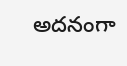అదనంగా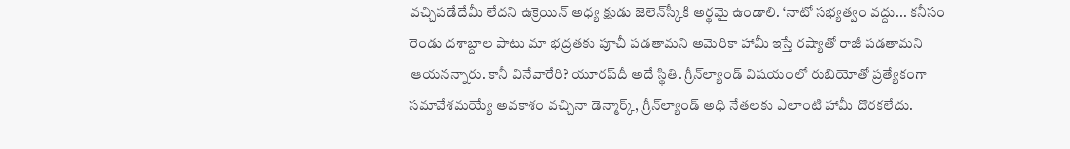వచ్చిపడేదేమీ లేదని ఉక్రెయిన్‌ అధ్య క్షుడు జెలెన్‌స్కీకి అర్థమై ఉండాలి. ‘నాటో సభ్యత్వం వద్దు... కనీసం రెండు దశాబ్దాల పాటు మా భద్రతకు పూచీ పడతామని అమెరికా హామీ ఇస్తే రష్యాతో రాజీ పడతామని ఆయనన్నారు. కానీ వినేవారేరి? యూరప్‌దీ అదే స్థితి. గ్రీన్‌ల్యాండ్‌ విషయంలో రుబియోతో ప్రత్యేకంగా సమావేశమయ్యే అవకాశం వచ్చినా డెన్మార్క్, గ్రీన్‌ల్యాండ్‌ అధి నేతలకు ఎలాంటి హామీ దొరకలేదు.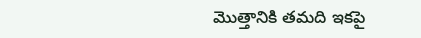మొత్తానికి తమది ఇకపై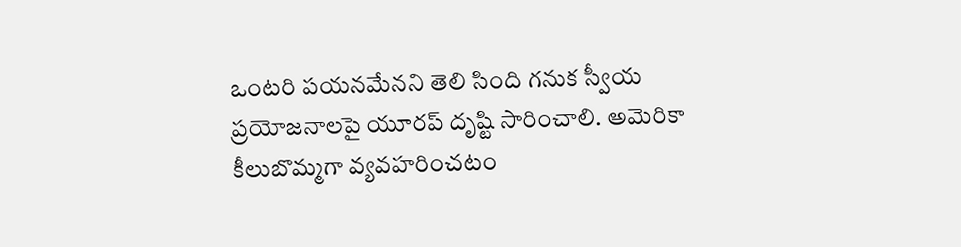ఒంటరి పయనమేనని తెలి సింది గనుక స్వీయ ప్రయోజనాలపై యూరప్‌ దృష్టి సారించాలి. అమెరికా కీలుబొమ్మగా వ్యవహరించటం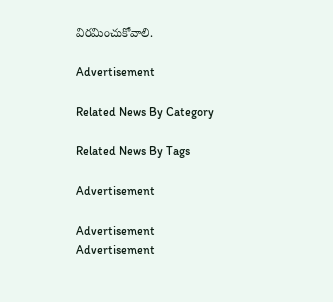విరమించుకోవాలి.

Advertisement

Related News By Category

Related News By Tags

Advertisement

Advertisement
Advertisement